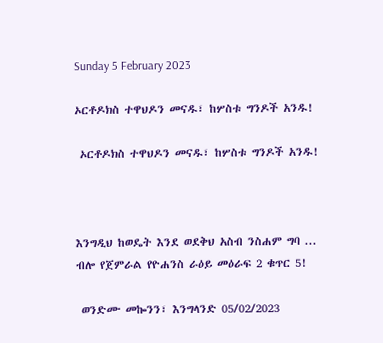Sunday 5 February 2023

ኦርቶዶክስ ተዋህዶን መናዱ፣ ከሦስቱ ግንዶች አንዱ!

 ኦርቶዶክስ ተዋህዶን መናዱ፣ ከሦስቱ ግንዶች አንዱ!



እንግዲህ ከወዴት እንደ ወደቅህ አስብ ንስሐም ግባ ...
ብሎ የጀምራል የዮሐንስ ራዕይ መዕራፍ 2 ቁጥር 5!

 ወንድሙ መኰንን፣ እንግላንድ 05/02/2023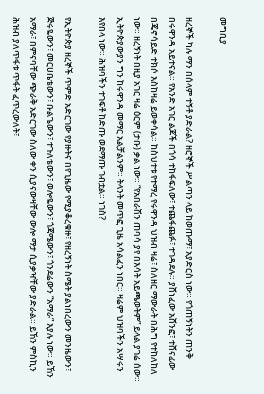መግቢያ

ዘረኞች ካሉ ማን በሰላም ተኝቶ ያድራል? ዘሮኞች ሥልጣን ላይ ከወጡማ፣ አያድርስ ነው። የጎጠኝነትን ጠንቅ በሩዋንዳ አይተናል። የአንድ አገር ልጆች በጎሳ ተከፋፍለው፣ ተጨፋጨፉ፣ ተገዳደሉ። ያሸነፈው አሸንፎ፣ ተሸናፊው በጄኖሳይድ ተክሶ እስከዛሬ ይወቀሳል። ከስህተቱ የተማረ የሩዋንዳ ህዝብ ዛሬ፣ ስለዘር ማውራት በሕግ የተከለከለ ነው። ዘረኝነት በዚያ አገር ዛሬ ዕርም (ታቡ) ቃል ነው። “የአበራሽን ጠባሳ ያየ በእሳት አይጫወትም” ይላል ያገሬ ሰው። ኢትዮጵያውያን ግን ከሩዋንዳ መማር አልቻልንም። ትላንት መጥፎ ጊዜ አሳልፈን ነበር። ዛሬም ህዝባችን አሣሩን እየበላ ነው። ሕዝባችን ተገፍቶ ከድጡ ወደማጡ ገብቷል። ነገስ?

የኢትዮጵያ ዘረኞች ጥምድ አድርገው የያዙትና በየጊዜው የሚያቆረቁዙ፣ የዘረኝነት ስሜት ያልነበረውን መንዜውን፣ ጅሩዬውን፣ መርሀቤቴውን፣ ቡልጌውን፣ ተጉለቴውን፣ ወሎዬውን፣ ጎጃሜውን፣ ጎንደሬውን “አማራ” እያሉ ነው። ይኸን አማራ፣ በምናባቸው ጭራቅ አድርገው ስለው ቀን ሲያናውዛቸው ውሎ ማታ ሲያቃዣቸው ያድራል። ይኸን ምስኪን ሕዝብ ያለጥፋቱ ጥፋት ፈጥረውለት፣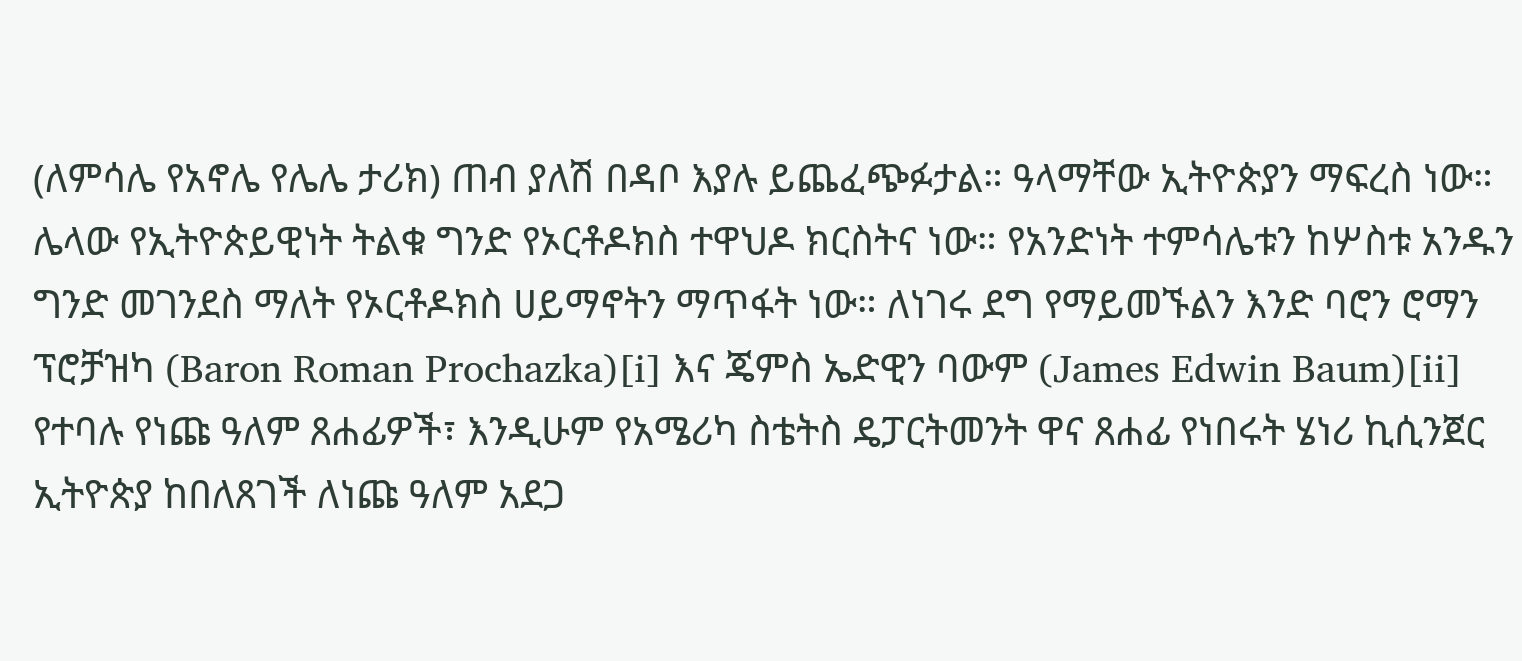(ለምሳሌ የአኖሌ የሌሌ ታሪክ) ጠብ ያለሽ በዳቦ እያሉ ይጨፈጭፉታል። ዓላማቸው ኢትዮጵያን ማፍረስ ነው። ሌላው የኢትዮጵይዊነት ትልቁ ግንድ የኦርቶዶክስ ተዋህዶ ክርስትና ነው። የአንድነት ተምሳሌቱን ከሦስቱ አንዱን ግንድ መገንደስ ማለት የኦርቶዶክስ ሀይማኖትን ማጥፋት ነው። ለነገሩ ደግ የማይመኙልን እንድ ባሮን ሮማን ፕሮቻዝካ (Baron Roman Prochazka)[i] እና ጄምስ ኤድዊን ባውም (James Edwin Baum)[ii] የተባሉ የነጩ ዓለም ጸሐፊዎች፣ እንዲሁም የአሜሪካ ስቴትስ ዴፓርትመንት ዋና ጸሐፊ የነበሩት ሄነሪ ኪሲንጀር ኢትዮጵያ ከበለጸገች ለነጩ ዓለም አደጋ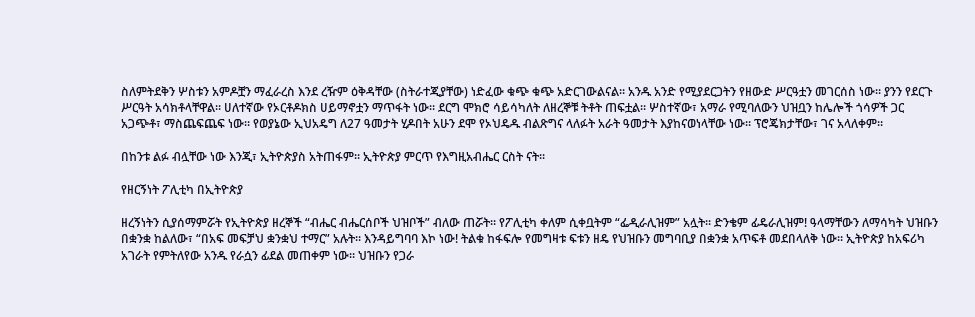ስለምትደቅን ሦስቱን አምዶቿን ማፈራረስ እንደ ረዥም ዕቅዳቸው (ስትራተጂያቸው) ነድፈው ቁጭ ቁጭ አድርገውልናል። አንዱ አንድ የሚያደርጋትን የዘውድ ሥርዓቷን መገርሰስ ነው። ያንን የደርጉ ሥርዓት አሳክቶላቸዋል። ሀለተኛው የኦርቶዶክስ ሀይማኖቷን ማጥፋት ነው። ደርግ ሞክሮ ሳይሳካለት ለዘረኞቹ ትቶት ጠፍቷል። ሦስተኛው፣ አማራ የሚባለውን ህዝቧን ከሌሎች ጎሳዎች ጋር አጋጭቶ፣ ማስጨፍጨፍ ነው። የወያኔው ኢህአዴግ ለ27 ዓመታት ሂዶበት አሁን ደሞ የኦህዴዱ ብልጽግና ላለፉት አራት ዓመታት እያከናወነላቸው ነው። ፕሮጄክታቸው፣ ገና አላለቀም።

በከንቱ ልፉ ብሏቸው ነው እንጂ፣ ኢትዮጵያስ አትጠፋም። ኢትዮጵያ ምርጥ የእግዚአብሔር ርስት ናት።

የዘርኝነት ፖሊቲካ በኢትዮጵያ

ዘረኝነትን ሲያሰማምሯት የኢትዮጵያ ዘረኞች “ብሔር ብሔርሰቦች ህዝቦች” ብለው ጠሯት። የፖሊቲካ ቀለም ሲቀቧትም “ፌዲራሊዝም” አሏት። ድንቄም ፊዴራሊዝም! ዓላማቸውን ለማሳካት ህዝቡን በቋንቋ ከልለው፣ “በአፍ መፍቻህ ቋንቋህ ተማር” አሉት። እንዳይግባባ እኮ ነው! ትልቁ ከፋፍሎ የመግዛቱ ፍቱን ዘዴ የህዝቡን መግባቢያ በቋንቋ አጥፍቶ መደበላለቅ ነው። ኢትዮጵያ ከአፍሪካ አገራት የምትለየው አንዱ የራሷን ፊደል መጠቀም ነው። ህዝቡን የጋራ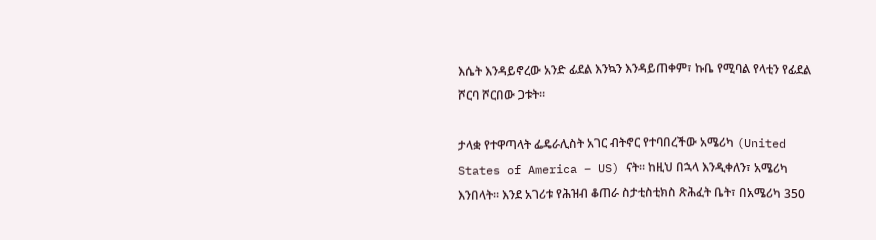እሴት እንዳይኖረው አንድ ፊደል እንኳን እንዳይጠቀም፣ ኩቤ የሚባል የላቲን የፊደል ሾርባ ሾርበው ጋቱት።

ታላቋ የተዋጣላት ፌዴራሊስት አገር ብትኖር የተባበረችው አሜሪካ (United States of America – US) ናት። ከዚህ በኋላ እንዲቀለን፣ አሜሪካ እንበላት። እንደ አገሪቱ የሕዝብ ቆጠራ ስታቲስቲክስ ጽሕፈት ቤት፣ በአሜሪካ 350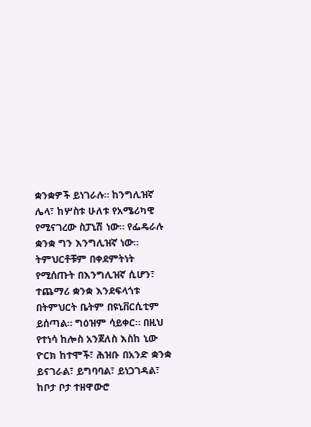ቋንቋዎች ይነገራሉ። ከንግሊዝኛ ሌላ፣ ከሦስቱ ሁለቱ የአሜሪካዊ የሚናገረው ስፓኒሽ ነው። የፌዴራሉ ቋንቋ ግን እንግሊዝኛ ነው። ትምህርቶቹም በቀደምትነት የሚሰጡት በእንግሊዝኛ ሲሆን፣ ተጨማሪ ቋንቋ እንደፍላጎቱ በትምህርት ቤትም በዩኒቨርሲቲም ይሰጣል። ግዕዝም ሳይቀር። በዚህ የተነሳ ከሎስ አንጀለስ እስከ ኒው ዮርክ ከተሞች፣ ሕዝቡ በአንድ ቋንቋ ይናገራል፣ ይግባባል፣ ይነጋገዳል፣ ከቦታ ቦታ ተዘዋውሮ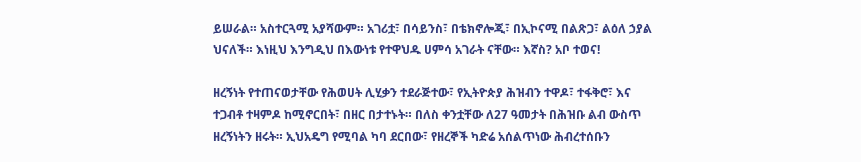ይሠራል። አስተርጓሚ አያሻውም። አገሪቷ፣ በሳይንስ፣ በቴክኖሎጂ፣ በኢኮናሚ በልጽጋ፣ ልዕለ ኃያል ህናለች። እነዚህ እንግዲህ በእውነቱ የተዋህዱ ሀምሳ አገራት ናቸው። እኛስ? አቦ ተወና!

ዘረኝነት የተጠናወታቸው የሕወሀት ሊሂቃን ተደራጅተው፣ የኢትዮጵያ ሕዝብን ተዋዶ፣ ተፋቅሮ፣ እና ተጋብቶ ተዛምዶ ከሚኖርበት፣ በዘር በታተኑት። በለስ ቀንቷቸው ለ27 ዓመታት በሕዝቡ ልብ ውስጥ ዘረኝነትን ዘሩት። ኢህአዴግ የሚባል ካባ ደርበው፣ የዘረኞች ካድሬ አሰልጥነው ሕብረተሰቡን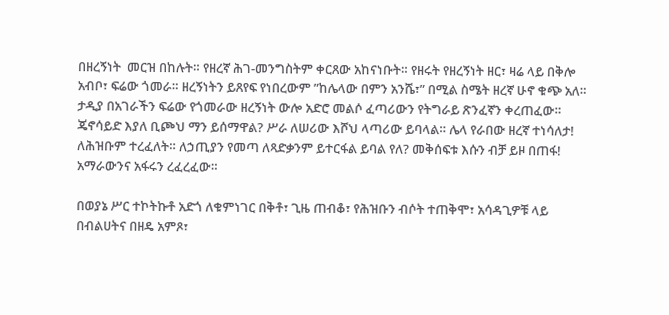በዘረኝነት  መርዝ በከሉት። የዘረኛ ሕገ-መንግስትም ቀርጸው አከናነቡት። የዘሩት የዘረኝነት ዘር፣ ዛሬ ላይ በቅሎ አብቦ፣ ፍሬው ጎመራ። ዘረኝነትን ይጸየፍ የነበረውም ”ከሌላው በምን አንሼ፣” በሚል ስሜት ዘረኛ ሁኖ ቁጭ አለ። ታዲያ በአገራችን ፍሬው የጎመራው ዘረኝነት ውሎ አድሮ መልሶ ፈጣሪውን የትግራይ ጽንፈኛን ቀረጠፈው። ጄኖሳይድ እያለ ቢጮህ ማን ይሰማዋል? ሥራ ለሠሪው እሾህ ላጣሪው ይባላል። ሌላ የራበው ዘረኛ ተነሳለታ! ለሕዝቡም ተረፈለት። ለኃጢያን የመጣ ለጻድቃንም ይተርፋል ይባል የለ? መቅሰፍቱ እሱን ብቻ ይዞ በጠፋ! አማራውንና አፋሩን ረፈረፈው።

በወያኔ ሥር ተኮትኩቶ አድጎ ለቁምነገር በቅቶ፣ ጊዜ ጠብቆ፣ የሕዝቡን ብሶት ተጠቅሞ፣ አሳዳጊዎቹ ላይ በብልሀትና በዘዴ አምጾ፣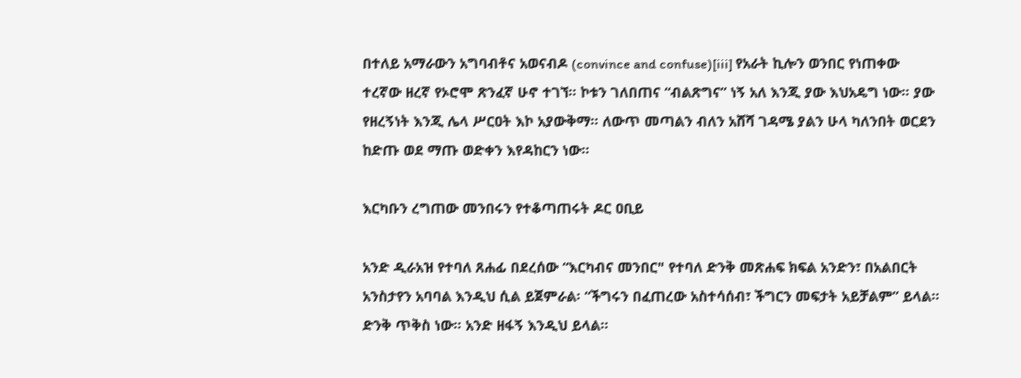በተለይ አማራውን አግባብቶና አወናብዶ (convince and confuse)[iii] የአራት ኪሎን ወንበር የነጠቀው ተረኛው ዘረኛ የኦሮሞ ጽንፈኛ ሁኖ ተገኘ። ኮቱን ገለበጠና “ብልጽግና” ነኝ አለ እንጂ ያው እህአዴግ ነው። ያው የዘረኝነት እንጂ ሌላ ሥርዐት እኮ አያውቅማ። ለውጥ መጣልን ብለን አሸሻ ገዳሜ ያልን ሁላ ካለንበት ወርደን ከድጡ ወደ ማጡ ወድቀን እየዳከርን ነው።

እርካቡን ረግጠው መንበሩን የተቆጣጠሩት ዶር ዐቢይ

አንድ ዲራአዝ የተባለ ጸሐፊ በደረሰው “እርካብና መንበር" የተባለ ድንቅ መጽሐፍ ክፍል አንድን፣ በአልበርት አንስታየን አባባል እንዲህ ሲል ይጀምራል፡ “ችግሩን በፈጠረው አስተሳሰብ፣ ችግርን መፍታት አይቻልም” ይላል። ድንቅ ጥቅስ ነው። አንድ ዘፋኝ እንዲህ ይላል።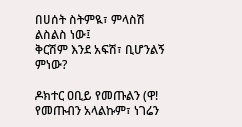በሀሰት ስትምዪ፣ ምላስሽ ልስልስ ነው፤
ቅርሽም እንደ አፍሽ፣ ቢሆንልኝ ምነው?

ዶክተር ዐቢይ የመጡልን (ዋ! የመጡብን አላልኩም፣ ነገሬን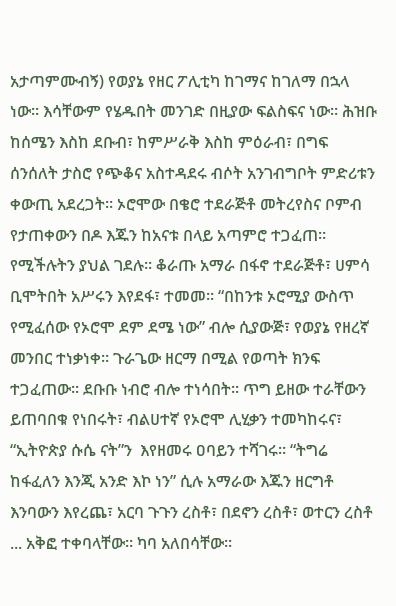አታጣምሙብኝ) የወያኔ የዘር ፖሊቲካ ከገማና ከገለማ በኋላ ነው። እሳቸውም የሄዱበት መንገድ በዚያው ፍልስፍና ነው። ሕዝቡ ከሰሜን እስከ ደቡብ፣ ከምሥራቅ እስከ ምዕራብ፣ በግፍ ሰንሰለት ታስሮ የጭቆና አስተዳደሩ ብሶት አንገብግቦት ምድሪቱን ቀውጢ አደረጋት። ኦሮሞው በቄሮ ተደራጅቶ መትረየስና ቦምብ የታጠቀውን በዶ እጁን ከአናቱ በላይ አጣምሮ ተጋፈጠ። የሚችሉትን ያህል ገደሉ። ቆራጡ አማራ በፋኖ ተደራጅቶ፣ ሀምሳ ቢሞትበት አሥሩን እየደፋ፣ ተመመ። “በከንቱ ኦሮሚያ ውስጥ የሚፈሰው የኦሮሞ ደም ደሜ ነው” ብሎ ሲያውጅ፣ የወያኔ የዘረኛ መንበር ተነቃነቀ። ጉራጌው ዘርማ በሚል የወጣት ክንፍ ተጋፈጠው። ደቡቡ ነብሮ ብሎ ተነሳበት። ጥግ ይዘው ተራቸውን ይጠባበቁ የነበሩት፣ ብልሀተኛ የኦሮሞ ሊሂቃን ተመካከሩና፣ “ኢትዮጵያ ሱሴ ናት”ን  እየዘመሩ ዐባይን ተሻገሩ። “ትግሬ ከፋፈለን እንጂ አንድ እኮ ነን” ሲሉ አማራው እጁን ዘርግቶ እንባውን እየረጨ፣ አርባ ጉጉን ረስቶ፣ በደኖን ረስቶ፣ ወተርን ረስቶ ... አቅፎ ተቀባላቸው። ካባ አለበሳቸው።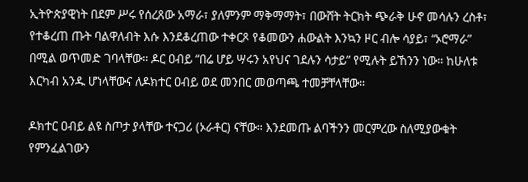ኢትዮጵያዊነት በደም ሥሩ የሰረጸው አማራ፣ ያለምንም ማቅማማት፣ በውሸት ትርክት ጭራቅ ሁኖ መሳሉን ረስቶ፣ የተቆረጠ ጡት ባልዋለብት እሱ እንደቆረጠው ተቀርጾ የቆመውን ሐውልት እንኳን ዞር ብሎ ሳያይ፣ “ኦሮማራ” በሚል ወጥመድ ገባላቸው። ዶር ዐብይ “በሬ ሆይ ሣሩን አየህና ገደሉን ሳታይ” የሚሉት ይኸንን ነው። ከሁለቱ እርካብ አንዱ ሆነላቸውና ለዶክተር ዐብይ ወደ መንበር መወጣጫ ተመቻቸላቸው።

ዶክተር ዐብይ ልዩ ስጦታ ያላቸው ተናጋሪ (ኦራቶር) ናቸው። እንደመጡ ልባችንን መርምረው ስለሚያውቁት የምንፈልገውን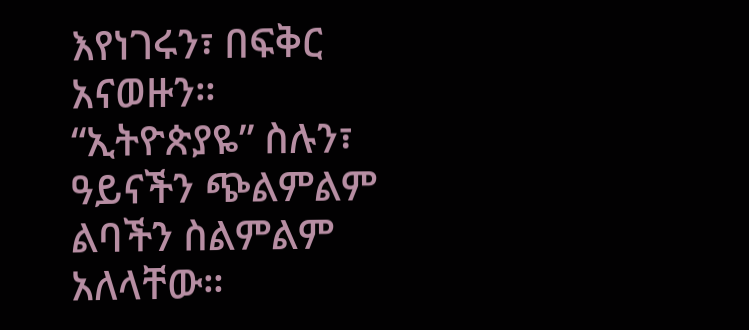እየነገሩን፣ በፍቅር አናወዙን። “ኢትዮጵያዬ” ስሉን፣ ዓይናችን ጭልምልም ልባችን ስልምልም አለላቸው።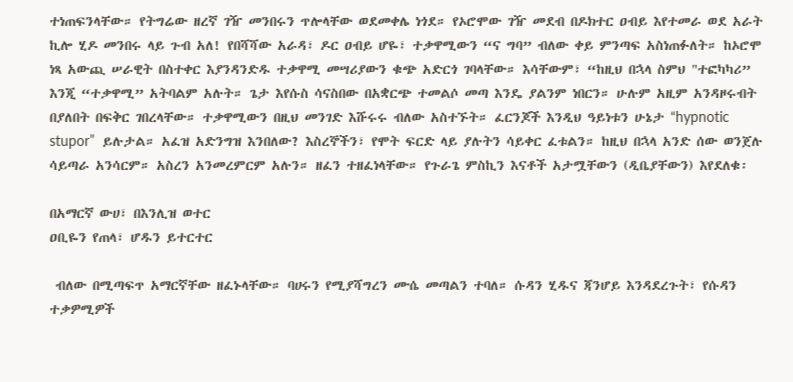ተነጠፍንላቸው። የትግሬው ዘረኛ ገዥ መንበሩን ጥሎላቸው ወደመቀሌ ነጎደ። የኦሮሞው ገዥ መደብ በዶክተር ዐብይ እየተመራ ወደ አራት ኪሎ ሂዶ መንበሩ ላይ ጉብ አለ! የበሻሻው አራዳ፣ ዶር ዐብይ ሆዬ፣ ተቃዋሚውን “ና ግባ” ብለው ቀይ ምንጣፍ አስነጠፉለት። ከኦሮሞ ነጻ አውጪ ሠራዊት በስተቀር እያንዳንድዱ ተቃዋሚ መሣሪያውን ቁጭ አድርጎ ገባላቸው። እሳቸውም፣ “ከዚህ በኋላ ስምህ "ተፎካካሪ” እንጂ “ተቃዋሚ” አትባልም አሉት። ጌታ እየሱስ ሳናስበው በአቋርጭ ተመልሶ መጣ እንዴ ያልንም ነበርን። ሁሉም አዚም አንዳዞሩብት በያለበት በፍቅር ገበረላቸው። ተቃዋሚውን በዚህ መንገድ እሹሩሩ ብለው አስተኙት። ፈርንጆች እንዲህ ዓይነቱን ሁኔታ “hypnotic stupor”  ይሉታል። አፈዝ አድንግዝ እንበለው? እስረኞችን፣ የሞት ፍርድ ላይ ያሉትን ሳይቀር ፈቱልን። ከዚህ በኋላ አንድ ሰው ወንጀሉ ሳይጣራ አንሳርም። አስረን አንመረምርም አሉን። ዘፈን ተዘፈነላቸው። የጉራጌ ምስኪን እናቶች አታሟቸውን (ዲቤያቸውን) እየደለቁ፡

በአማርኛ ውሀ፣ በእንሊዝ ወተር
ዐቢዬን የጠላ፣ ሆዱን ይተርተር

 ብለው በሚጣፍጥ አማርኛቸው ዘፈኑላቸው። ባሀሩን የሚያሻግረን ሙሴ መጣልን ተባለ። ሱዳን ሂዱና ጃንሆይ እንዳደረጉት፣ የሱዳን ተቃዎሚዎች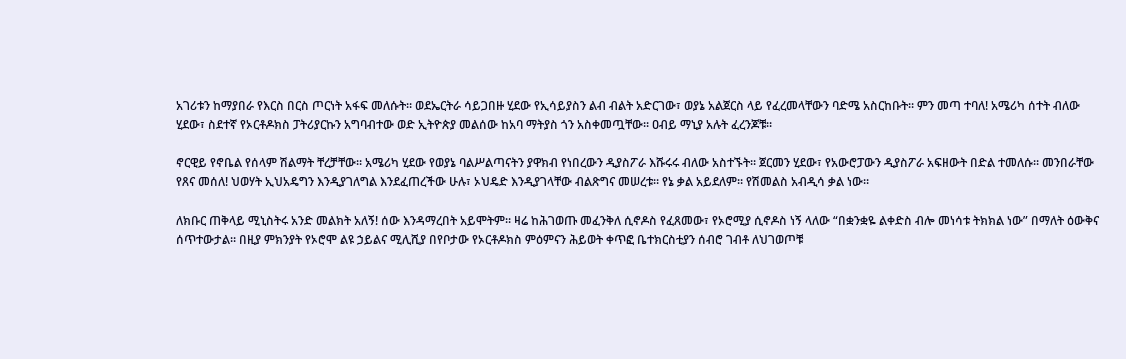አገሪቱን ከማያበራ የእርስ በርስ ጦርነት አፋፍ መለሱት። ወደኤርትራ ሳይጋበዙ ሂደው የኢሳይያስን ልብ ብልት አድርገው፣ ወያኔ አልጀርስ ላይ የፈረመላቸውን ባድሜ አስርከቡት። ምን መጣ ተባለ! አሜሪካ ሰተት ብለው ሂደው፣ ስደተኛ የኦርቶዶክስ ፓትሪያርኩን አግባብተው ወድ ኢትዮጵያ መልሰው ከአባ ማትያስ ጎን አስቀመጧቸው። ዐብይ ማኒያ አሉት ፈረንጆቹ።

ኖርዊይ የኖቤል የሰላም ሽልማት ቸረቻቸው። አሜሪካ ሂደው የወያኔ ባልሥልጣናትን ያዋክብ የነበረውን ዲያስፖራ እሹሩሩ ብለው አስተኙት። ጀርመን ሂደው፣ የአውሮፓውን ዲያስፖራ አፍዘውት በድል ተመለሱ። መንበራቸው የጸና መሰለ! ህወሃት ኢህአዴግን እንዲያገለግል እንደፈጠረችው ሁሉ፣ ኦህዴድ እንዲያገላቸው ብልጽግና መሠረቱ። የኔ ቃል አይደለም። የሽመልስ አብዲሳ ቃል ነው።

ለክቡር ጠቅላይ ሚኒስትሩ አንድ መልክት አለኝ! ሰው እንዳማረበት አይሞትም። ዛሬ ከሕገወጡ መፈንቅለ ሲኖዶስ የፈጸመው፣ የኦሮሚያ ሲኖዶስ ነኝ ላለው “በቋንቋዬ ልቀድስ ብሎ መነሳቱ ትክክል ነው” በማለት ዕውቅና ሰጥተውታል። በዚያ ምክንያት የኦሮሞ ልዩ ኃይልና ሚሊሺያ በየቦታው የኦርቶዶክስ ምዕምናን ሕይወት ቀጥፎ ቤተክርስቲያን ሰብሮ ገብቶ ለህገወጦቹ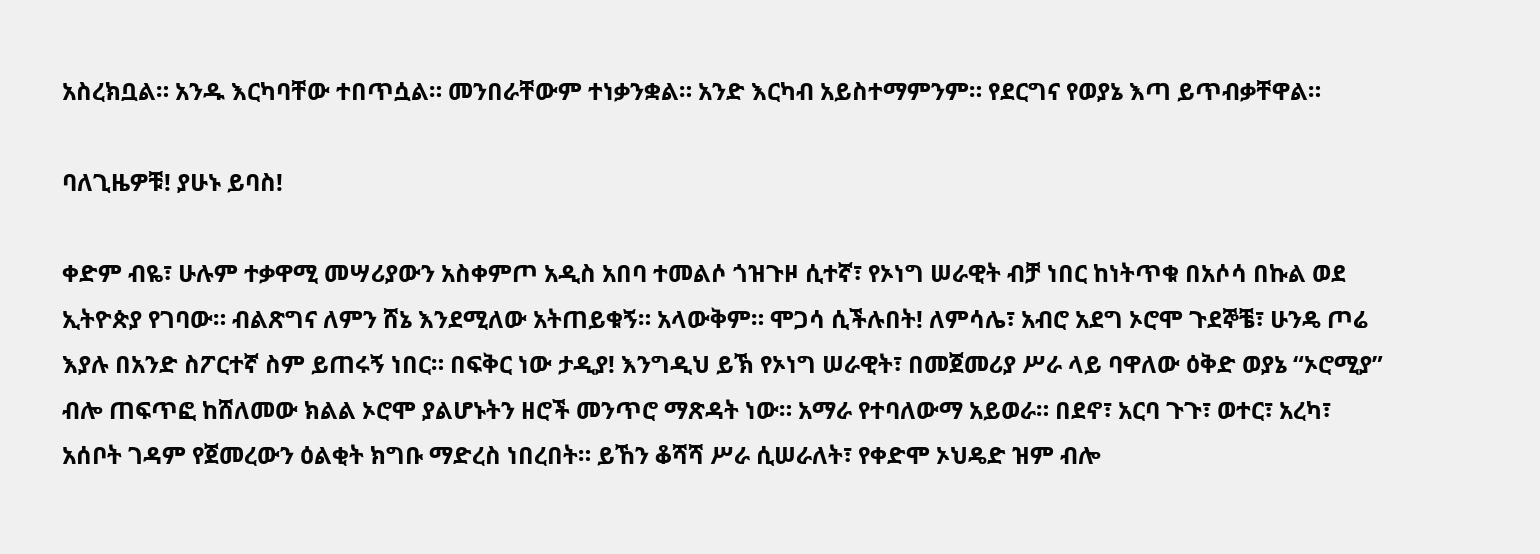አስረክቧል። አንዱ እርካባቸው ተበጥሷል። መንበራቸውም ተነቃንቋል። አንድ እርካብ አይስተማምንም። የደርግና የወያኔ እጣ ይጥብቃቸዋል።

ባለጊዜዎቹ! ያሁኑ ይባስ!

ቀድም ብዬ፣ ሁሉም ተቃዋሚ መሣሪያውን አስቀምጦ አዲስ አበባ ተመልሶ ጎዝጉዞ ሲተኛ፣ የኦነግ ሠራዊት ብቻ ነበር ከነትጥቁ በአሶሳ በኩል ወደ ኢትዮጵያ የገባው። ብልጽግና ለምን ሸኔ እንደሚለው አትጠይቁኝ። አላውቅም። ሞጋሳ ሲችሉበት! ለምሳሌ፣ አብሮ አደግ ኦሮሞ ጉደኞቼ፣ ሁንዴ ጦሬ እያሉ በአንድ ስፖርተኛ ስም ይጠሩኝ ነበር። በፍቅር ነው ታዲያ! እንግዲህ ይኽ የኦነግ ሠራዊት፣ በመጀመሪያ ሥራ ላይ ባዋለው ዕቅድ ወያኔ “ኦሮሚያ” ብሎ ጠፍጥፎ ከሸለመው ክልል ኦሮሞ ያልሆኑትን ዘሮች መንጥሮ ማጽዳት ነው። አማራ የተባለውማ አይወራ። በደኖ፣ አርባ ጉጉ፣ ወተር፣ አረካ፣ አሰቦት ገዳም የጀመረውን ዕልቂት ክግቡ ማድረስ ነበረበት። ይኸን ቆሻሻ ሥራ ሲሠራለት፣ የቀድሞ ኦህዴድ ዝም ብሎ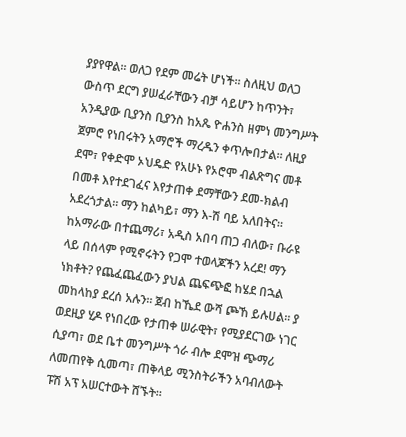ያያየዋል። ወለጋ የደም መሬት ሆነች። ስለዚህ ወለጋ ውስጥ ደርግ ያሠፈራቸውን ብቻ ሳይሆን ከጥንት፣ አንዲያው ቢያንስ ቢያንስ ከአጼ ዮሐንስ ዘምነ መንግሥት ጀምሮ የነበሩትን አማሮች ማረዱን ቀጥሎበታል። ለዚያ ደሞ፣ የቀድሞ ኦህዴድ የአሁኑ የኦሮሞ ብልጽግና መቶ በመቶ እየተደገፈና እየታጠቀ ደማቸውን ደመ-ክልብ አደረጎታል። ማን ከልካይ፣ ማን እ-ሽ ባይ አለበትና። ከአማራው በተጨማሪ፣ አዲስ አበባ ጠጋ ብለው፣ ቡራዩ ላይ በሰላም የሚኖሩትን የጋሞ ተወላጆችን አረደ! ማን ነክቶት? የጨፈጨፈውን ያህል ጨፍጭፎ ከሄደ በኋል መከላከያ ደረሰ አሉን። ጀብ ከኼደ ውሻ ጮኸ ይሉሀል። ያ ወደዚያ ሂዶ የነበረው የታጠቀ ሠራዊት፣ የሚያደርገው ነገር ሲያጣ፣ ወደ ቤተ መንግሥት ጎራ ብሎ ደሞዝ ጭማሪ ለመጠየቅ ሲመጣ፣ ጠቅላይ ሚንስትራችን አባብለውት ፑሽ አፕ አሠርተውት ሸኙት።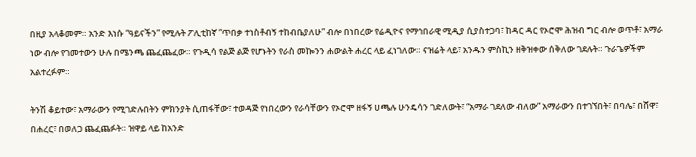በዚያ አላቆመም። አንድ እነሱ “ዓይናችን” የሚሉት ፖሊቲከኛ “ጥበቃ ተነስቶብኝ ተከብቤያለሁ” ብሎ በነበረው የሬዲዮና የማኅበራዊ ሚዲያ ሲያስተጋባ፣ ከዳር ዳር የኦሮሞ ሕዝብ ግር ብሎ ወጥቶ፣ አማራ ነው ብሎ የገመተውን ሁሉ በሜንጫ ጨፈጨፈው። የጉዲሳ የልጅ ልጅ የሆኑትን የራስ መኰንን ሐውልት ሐረር ላይ ፈነገለው። ናዝሬት ላይ፣ አንዱን ምስኪን ዘቅዝቀው ሰቅለው ገደሉት። ጉራጌዎችም አልተረፉም።

ትንሽ ቆይተው፣ አማራውን የሚገድሉበትን ምክንያት ሲጠፋቸው፣ ተወዳጅ የነበረውን የራሳቸውን የኦሮሞ ዘፋኝ ሀጫሉ ሁንዴሳን ገድለውት፣ “አማራ ገደለው ብለው” አማራውን በተገኘበት፣ በባሌ፣ በሸዋ፣ በሐረር፣ በወለጋ ጨፈጨፉት። ዝዋይ ላይ ከአንድ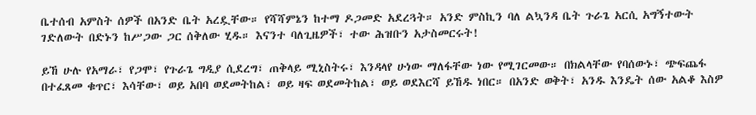ቤተሰብ አምስት ሰዎች በአንድ ቤት አረዷቸው። የሻሻምኔን ከተማ ዶጋመድ አደረጓት። አንድ ምስኪን ባለ ልኳንዳ ቤት ጉራጌ አርሲ አግኝተውት ገድለውት በድኑን ከሥጋው ጋር ሰቅለው ሂዱ። እናንተ ባለጊዜዎች፣ ተው ሕዝቡን አታስመርሩት!

ይኸ ሁሉ የአማራ፣ የጋሞ፣ የጉራጌ ግዲያ ሲደረግ፣ ጠቅላይ ሚኒስትሩ፣ እንዳላየ ሁነው ማለፋቸው ነው የሚገርመው። በክልላቸው የባሰውኑ፣ ጭፍጨፋ በተፈጸመ ቁጥር፣ እሳቸው፣ ወይ አበባ ወደመትከል፣ ወይ ዛፍ ወደመትከል፣ ወይ ወደእርሻ ይኸዱ ነበር። በአንድ ወቅት፣ አንዱ እንዴት ሰው አልቆ እስዎ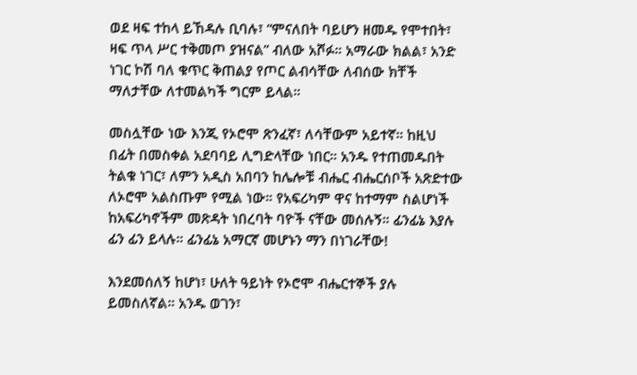ወደ ዛፍ ተከላ ይኸዳሉ ቢባሉ፣ “ምናለበት ባይሆን ዘመዱ የሞተበት፣ ዛፍ ጥላ ሥር ተቅመጦ ያዝናል” ብለው አሾፉ። አማራው ክልል፣ አንድ ነገር ኮሽ ባለ ቁጥር ቅጠልያ የጦር ልብሳቸው ለብሰው ክቸች ማለታቸው ለተመልካች ግርም ይላል።

መስሏቸው ነው እንጂ የኦሮሞ ጽንፈኛ፣ ለሳቸውም አይተኛ። ከዚህ በፊት በመስቀል አደባባይ ሊግድላቸው ነበር። አንዱ የተጠመዱበት ትልቁ ነገር፣ ለምን አዲስ አበባን ከሌሎቹ ብሔር ብሔርሰቦች አጽድተው ለኦሮሞ አልስጡም የሚል ነው። የአፍሪካም ዋና ከተማም ስልሆነች ከአፍሪካኖችም መጽዳት ነበረባት ባዮች ናቸው መሰሉኝ። ፊንፊኔ እያሉ ፊን ፊን ይላሉ። ፊንፊኔ አማርኛ መሆኑን ማን በነገራቸው!

እንደመሰለኝ ከሆነ፣ ሁለት ዓይነት የኦሮሞ ብሔርተኞች ያሉ ይመስለኛል። አንዱ ወገን፣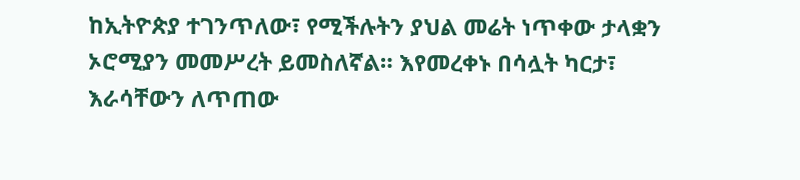ከኢትዮጵያ ተገንጥለው፣ የሚችሉትን ያህል መሬት ነጥቀው ታላቋን ኦሮሚያን መመሥረት ይመስለኛል። እየመረቀኑ በሳሏት ካርታ፣ እራሳቸውን ለጥጠው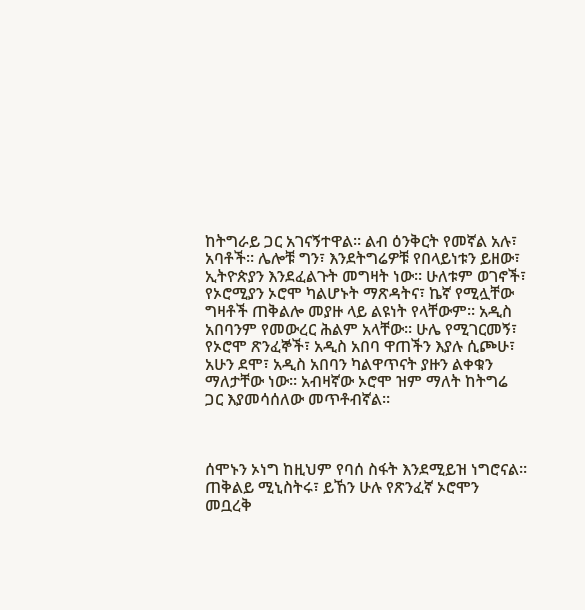ከትግራይ ጋር አገናኝተዋል። ልብ ዕንቅርት የመኛል አሉ፣ አባቶች። ሌሎቹ ግን፣ እንደትግሬዎቹ የበላይነቱን ይዘው፣ ኢትዮጵያን እንደፈልጉት መግዛት ነው። ሁለቱም ወገኖች፣ የኦሮሚያን ኦሮሞ ካልሆኑት ማጽዳትና፣ ኬኛ የሚሏቸው ግዛቶች ጠቅልሎ መያዙ ላይ ልዩነት የላቸውም። አዲስ አበባንም የመውረር ሕልም አላቸው። ሁሌ የሚገርመኝ፣ የኦሮሞ ጽንፈኞች፣ አዲስ አበባ ዋጠችን እያሉ ሲጮሁ፣ አሁን ደሞ፣ አዲስ አበባን ካልዋጥናት ያዙን ልቀቁን ማለታቸው ነው። አብዛኛው ኦሮሞ ዝም ማለት ከትግሬ ጋር እያመሳሰለው መጥቶብኛል።



ሰሞኑን ኦነግ ከዚህም የባሰ ስፋት እንደሚይዝ ነግሮናል። ጠቅልይ ሚኒስትሩ፣ ይኸን ሁሉ የጽንፈኛ ኦሮሞን መቧረቅ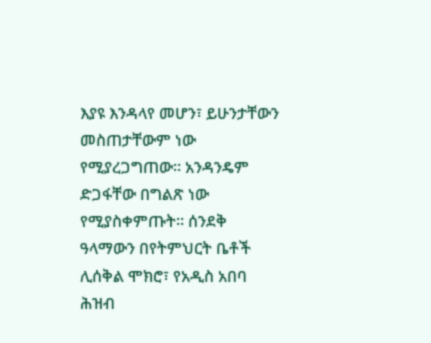እያዩ እንዳላየ መሆን፣ ይሁንታቸውን መስጠታቸውም ነው የሚያረጋግጠው። አንዳንዴም ድጋፋቸው በግልጽ ነው የሚያስቀምጡት። ሰንደቅ ዓላማውን በየትምህርት ቤቶች ሊሰቅል ሞክሮ፣ የአዲስ አበባ ሕዝብ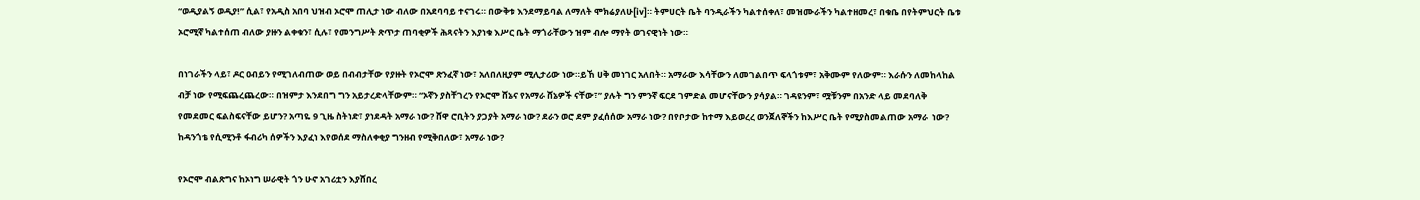“ወዲያልኝ ወዲያ!” ሲል፣ የአዲስ አበባ ህዝብ ኦሮሞ ጠሊታ ነው ብለው በአደባባይ ተናገሩ። በውቅቱ እንደማይባል ለማለት ሞክሬያለሁ[iv]። ትምሀርት ቤት ባንዲራችን ካልተሰቀለ፣ መዝሙራችን ካልተዘመረ፣ በቁቤ በየትምህርት ቤቱ ኦሮሚኛ ካልተሰጠ ብለው ያዙን ልቀቁን፣ ሲሉ፣ የመንግሥት ጽጥታ ጠባቂዎች ሕጻናትን እያነቁ እሥር ቤት ማጎራቸውን ዝም ብሎ ማየት ወገናዊነት ነው።

በነገራችን ላይ፣ ዶር ዐብይን የሚገለብጠው ወይ በብብታቸው የያዙት የኦሮሞ ጽንፈኛ ነው፣ አለበለዚያም ሚሊታሪው ነው።ይኸ ሀቅ መነገር አለበት። አማራው እሳቸውን ለመገልበጥ ፍላጎቱም፣ አቅሙም የለውም። እራሱን ለመከላከል ብቻ ነው የሚፍጨረጨረው። በዝምታ እንደበግ ግን አይታረድላቸውም። “ኦኛን ያስቸገረን የኦሮሞ ሸኔና የአማራ ሸኔዎች ናቸው፣” ያሉት ግን ምንኛ ፍርደ ገምድል መሆናቸውን ያሳያል። ገዳዩንም፣ ሟቹንም በአንድ ላይ መደባለቅ የመደመር ፍልስፍናቸው ይሆን? አጣዬ 9 ጊዜ ስትነድ፣ ያነደዳት አማራ ነው? ሸዋ ሮቢትን ያጋያት አማራ ነው? ደራን ወሮ ደም ያፈሰሰው አማራ ነው? በየቦታው ከተማ እይወረረ ወንጀለኞችን ከእሥር ቤት የሚያስመልጠው አማራ  ነው? ከዳንጎቴ የሲሚንቶ ፋብሪካ ሰዎችን እያፈነ እየወሰደ ማስለቀቂያ ግንዘብ የሚቅበለው፣ አማራ ነው?

የኦሮሞ ብልጽግና ከኦነግ ሠራዊት ጎን ሁኖ አገሪቷን እያሸበረ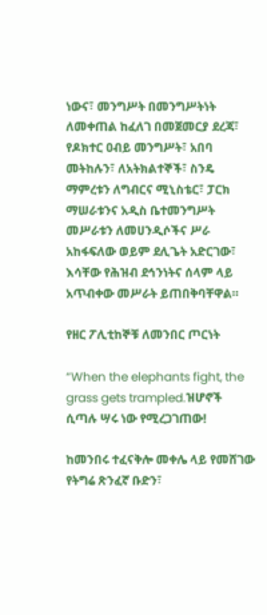ነውና፣ መንግሥት በመንግሥትነት ለመቀጠል ከፈለገ በመጀመርያ ደረጃ፣ የዶክተር ዐብይ መንግሥት፣ አበባ መትከሉን፣ ለአትክልተኞች፣ ስንዴ ማምረቱን ለግብርና ሚኒስቴር፣ ፓርክ ማሠራቱንና አዲስ ቤተመንግሥት መሥራቱን ለመሀንዲሶችና ሥራ አከፋፍለው ወይም ደሊጌት አድርገው፣ እሳቸው የሕዝብ ደኅንነትና ሰላም ላይ አጥብቀው መሥራት ይጠበቅባቸዋል።

የዘር ፖሊቲከኞቹ ለመንበር ጦርነት

“When the elephants fight, the grass gets trampled.ዝሆኖች ሲጣሉ ሣሩ ነው የሚረጋገጠው!

ከመንበሩ ተፈናቅሎ መቀሌ ላይ የመሸገው የትግሬ ጽንፈኛ ቡድን፣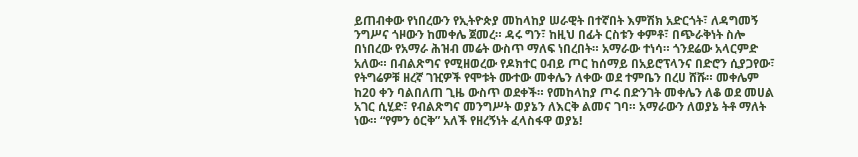ይጠብቀው የነበረውን የኢትዮጵያ መከላከያ ሠራዊት በተኛበት እምሽክ አድርጎት፣ ለዳግመኝ ንግሥና ጎዞውን ከመቀሌ ጀመረ። ዳሩ ግን፣ ከዚህ በፊት ርስቱን ቀምቶ፣ በጭራቅነት ስሎ በነበረው የአማራ ሕዝብ መሬት ውስጥ ማለፍ ነበረበት። አማራው ተነሳ። ጎንደሬው አላርምድ አለው። በብልጽግና የሚዘወረው የዶክተር ዐብይ ጦር ከሰማይ በአይሮፕላንና በድሮን ሲያጋየው፣ የትግሬዎቹ ዘረኛ ገዢዎች የሞቱት ሙተው መቀሌን ለቀው ወደ ተምቤን በረሀ ሸሹ። መቀሌም ከ20 ቀን ባልበለጠ ጊዜ ውስጥ ወደቀች። የመከላከያ ጦሩ በድንገት መቀሌን ለቆ ወደ መሀል አገር ሲሂድ፣ የብልጽግና መንግሥት ወያኔን ለእርቅ ልመና ገባ። አማራውን ለወያኔ ትቶ ማለት ነው። “የምን ዕርቅ” አለች የዘረኝነት ፈላስፋዋ ወያኔ!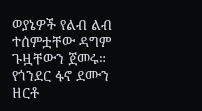ወያኔዎች የልብ ልብ ተሰምቷቸው ዳግም ጉዟቸውን ጀመሩ። የጎንደር ፋኖ ደሙን ዘርቶ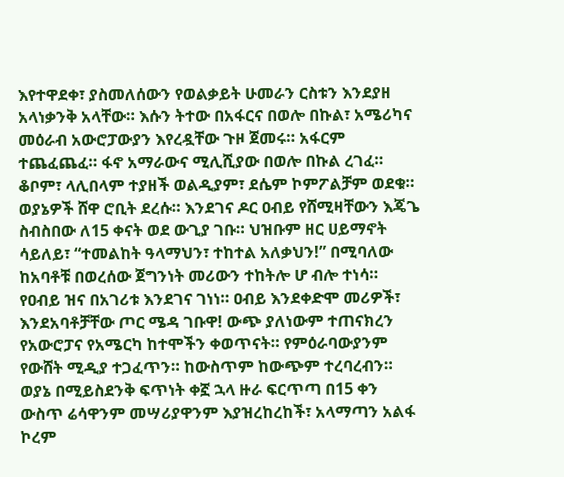እየተዋደቀ፣ ያስመለሰውን የወልቃይት ሁመራን ርስቱን እንደያዘ አላነቃንቅ አላቸው። እሱን ትተው በአፋርና በወሎ በኩል፣ አሜሪካና መዕራብ አውሮፓውያን እየረዷቸው ጉዞ ጀመሩ። አፋርም ተጨፈጨፈ። ፋኖ አማራውና ሚሊሺያው በወሎ በኩል ረገፈ። ቆቦም፣ ላሊበላም ተያዘች ወልዲያም፣ ደሴም ኮምፖልቻም ወደቁ። ወያኔዎች ሸዋ ሮቢት ደረሱ። እንደገና ዶር ዐብይ የሸሚዛቸውን እጄጌ ስብስበው ለ15 ቀናት ወደ ውጊያ ገቡ። ህዝቡም ዘር ሀይማኖት ሳይለይ፣ “ተመልከት ዓላማህን፣ ተከተል አለቃህን!” በሚባለው ከአባቶቹ በወረሰው ጀግንነት መሪውን ተከትሎ ሆ ብሎ ተነሳ። የዐብይ ዝና በአገሪቱ እንደገና ገነነ። ዐብይ እንደቀድሞ መሪዎች፣ እንደአባቶቻቸው ጦር ሜዳ ገቡዋ! ውጭ ያለነውም ተጠናክረን የአውሮፓና የአሜርካ ከተሞችን ቀወጥናት። የምዕራባውያንም የውሸት ሚዲያ ተጋፈጥን። ከውስጥም ከውጭም ተረባረብን። ወያኔ በሚይስደንቅ ፍጥነት ቀኟ ኋላ ዙራ ፍርጥጣ በ15 ቀን ውስጥ ሬሳዋንም መሣሪያዋንም እያዝረከረከች፣ አላማጣን አልፋ ኮረም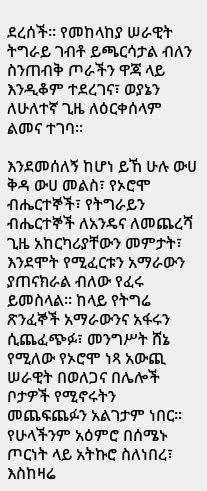ደረሰች። የመከላከያ ሠራዊት ትግራይ ገብቶ ይጫርሳታል ብለን ስንጠብቅ ጦራችን ዋጃ ላይ እንዲቆም ተደረገና፣ ወያኔን ለሁለተኛ ጊዜ ለዕርቀሰላም ልመና ተገባ።

እንደመሰለኝ ከሆነ ይኸ ሁሉ ውሀ ቅዳ ውሀ መልስ፣ የኦሮሞ ብሔርተኞች፣ የትግራይን ብሔርተኞች ለአንዴና ለመጨረሻ ጊዜ አከርካሪያቸውን መምታት፣ እንደሞት የሚፈርቱን አማራውን ያጠናክራል ብለው የፈሩ ይመስላል። ከላይ የትግሬ ጽንፈኞች አማራውንና አፋሩን ሲጨፈጭፉ፣ መንግሥት ሸኔ የሚለው የኦሮሞ ነጻ አውጪ ሠራዊት በወለጋና በሌሎች ቦታዎች የሚኖሩትን መጨፍጨፉን አልገታም ነበር። የሁላችንም አዕምሮ በሰሜኑ ጦርነት ላይ አትኩሮ ስለነበረ፣ እስከዛሬ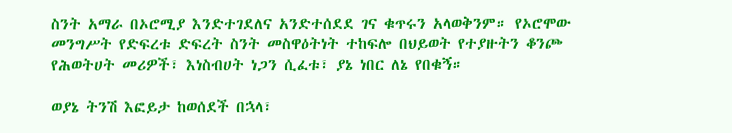ስንት አማራ በኦሮሚያ እንድተገደለና አንድተሰደደ ገና ቁጥሩን አላወቅንም። የኦሮሞው መንግሥት የድፍረቱ ድፍረት ስንት መስዋዕትነት ተከፍሎ በህይወት የተያዙትን ቆንጮ የሕወትሀት መሪዎች፣ እነስብሀት ነጋን ሲፈቱ፣ ያኔ ነበር ለኔ የበቁኝ።

ወያኔ ትንሽ እፎይታ ከወሰደች በኋላ፣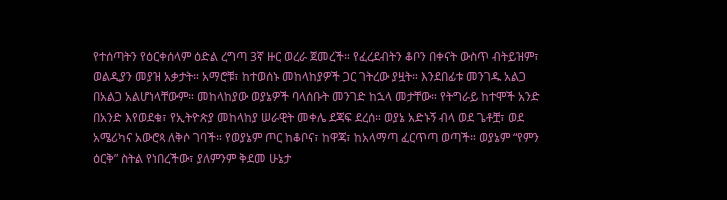የተሰጣትን የዕርቀሰላም ዕድል ረግጣ 3ኛ ዙር ወረራ ጀመረች። የፈረደብትን ቆቦን በቀናት ውስጥ ብትይዝም፣ ወልዲያን መያዝ አቃታት። አማሮቹ፣ ከተወሰኑ መከላከያዎች ጋር ገትረው ያዟት። እንደበፊቱ መንገዱ አልጋ በአልጋ አልሆነላቸውም። መከላከያው ወያኔዎች ባላሰቡት መንገድ ከኋላ መታቸው። የትግራይ ከተሞች አንድ በአንድ እየወደቁ፣ የኢትዮጵያ መከላከያ ሠራዊት መቀሌ ደጃፍ ደረሰ። ወያኔ አድኑኝ ብላ ወደ ጌቶቿ፣ ወደ አሜሪካና አውሮጳ ለቅሶ ገባች። የወያኔም ጦር ከቆቦና፣ ከዋጃ፣ ከአላማጣ ፈርጥጣ ወጣች። ወያኔም “የምን ዕርቅ” ስትል የነበረችው፣ ያለምንም ቅደመ ሁኔታ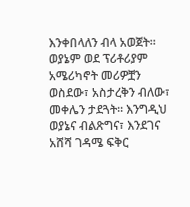እንቀበላለን ብላ አወጀት። ወያኔም ወደ ፕሪቶሪያም አሜሪካኖት መሪዎቿን ወስደው፣ አስታረቅን ብለው፣ መቀሌን ታደጓት። እንግዲህ ወያኔና ብልጽግና፣ እንደገና አሸሻ ገዳሜ ፍቅር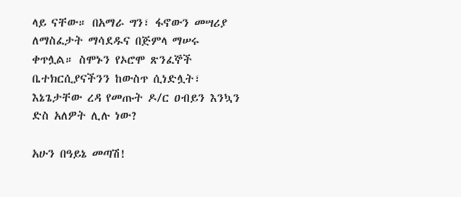ላይ ናቸው። በአማራ ግን፣ ፋኖውን መሣሪያ ለማስፈታት ማሳደዱና በጅምላ ማሠሩ ቀጥሏል። ስሞኑን የኦሮሞ ጽንፈኞች ቤተክርሲያናችንን ከውስጥ ሲነድሏት፣ እኔጌታቸው ረዳ የመጡት ዶ/ር ዐብይን እንኳን ድስ አለዎት ሊሉ ነው?

አሁን በዓይኔ መጣሽ!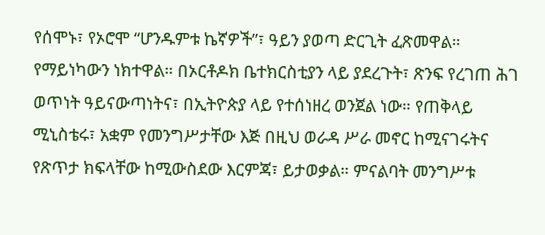የሰሞኑ፣ የኦሮሞ “ሆንዱምቱ ኬኛዎች”፣ ዓይን ያወጣ ድርጊት ፈጽመዋል። የማይነካውን ነክተዋል። በኦርቶዶክ ቤተክርስቲያን ላይ ያደረጉት፣ ጽንፍ የረገጠ ሕገ ወጥነት ዓይናውጣነትና፣ በኢትዮጵያ ላይ የተሰነዘረ ወንጀል ነው። የጠቅላይ ሚኒስቴሩ፣ አቋም የመንግሥታቸው እጅ በዚህ ወራዳ ሥራ መኖር ከሚናገሩትና የጽጥታ ክፍላቸው ከሚውስደው እርምጃ፣ ይታወቃል። ምናልባት መንግሥቱ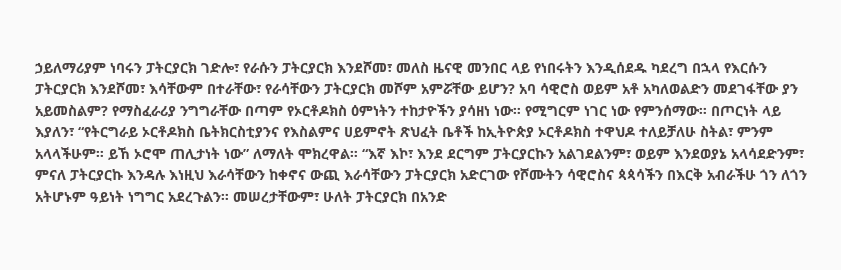ኃይለማሪያም ነባሩን ፓትርያርክ ገድሎ፣ የራሱን ፓትርያርክ እንደሾመ፣ መለስ ዜናዊ መንበር ላይ የነበሩትን እንዲሰደዱ ካደረግ በኋላ የእርሱን ፓትርያርክ እንደሾመ፣ እሳቸውም በተራቸው፣ የራሳቸውን ፓትርያርክ መሾም አምሯቸው ይሆን? አባ ሳዊሮስ ወይም አቶ አካለወልድን መደገፋቸው ያን አይመስልም? የማስፈራሪያ ንግግራቸው በጣም የኦርቶዶክስ ዕምነትን ተከታዮችን ያሳዘነ ነው። የሚግርም ነገር ነው የምንሰማው። በጦርነት ላይ እያለን፣ “የትርግራይ ኦርቶዶክስ ቤትክርስቲያንና የእስልምና ሀይምኖት ጽህፈት ቤቶች ከኢትዮጵያ ኦርቶዶክስ ተዋህዶ ተለይቻለሁ ስትል፣ ምንም አላላችሁም። ይኸ ኦሮሞ ጠሊታነት ነው” ለማለት ሞክረዋል። “እኛ እኮ፣ እንደ ደርግም ፓትርያርኩን አልገደልንም፣ ወይም እንደወያኔ አላሳደድንም፣ ምናለ ፓትርያርኩ እንዳሉ እነዚህ እራሳቸውን ከቀኖና ውጪ እራሳቸውን ፓትርያርክ አድርገው የሾሙትን ሳዊሮስና ጳጳሳችን በእርቅ አብራችሁ ጎን ለጎን አትሆኑም ዓይነት ነግግር አደረጉልን። መሠረታቸውም፣ ሁለት ፓትርያርክ በአንድ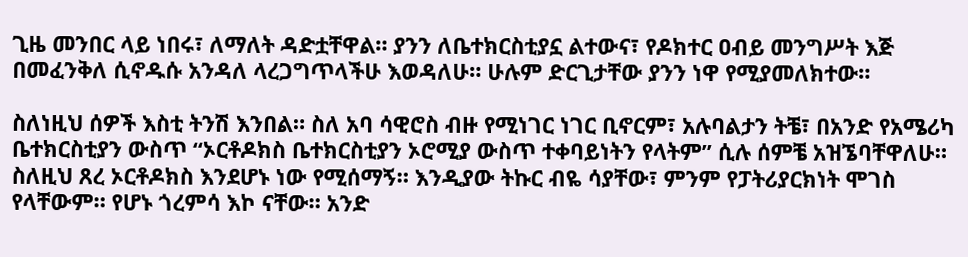ጊዜ መንበር ላይ ነበሩ፣ ለማለት ዳድቷቸዋል። ያንን ለቤተክርስቲያኗ ልተውና፣ የዶክተር ዐብይ መንግሥት እጅ በመፈንቅለ ሲኖዱሱ አንዳለ ላረጋግጥላችሁ እወዳለሁ። ሁሉም ድርጊታቸው ያንን ነዋ የሚያመለክተው።

ስለነዚህ ሰዎች እስቲ ትንሽ እንበል። ስለ አባ ሳዊሮስ ብዙ የሚነገር ነገር ቢኖርም፣ አሉባልታን ትቼ፣ በአንድ የአሜሪካ ቤተክርስቲያን ውስጥ “ኦርቶዶክስ ቤተክርስቲያን ኦሮሚያ ውስጥ ተቀባይነትን የላትም” ሲሉ ሰምቼ አዝኜባቸዋለሁ። ስለዚህ ጸረ ኦርቶዶክስ እንደሆኑ ነው የሚሰማኝ። እንዲያው ትኩር ብዬ ሳያቸው፣ ምንም የፓትሪያርክነት ሞገስ የላቸውም። የሆኑ ጎረምሳ እኮ ናቸው። አንድ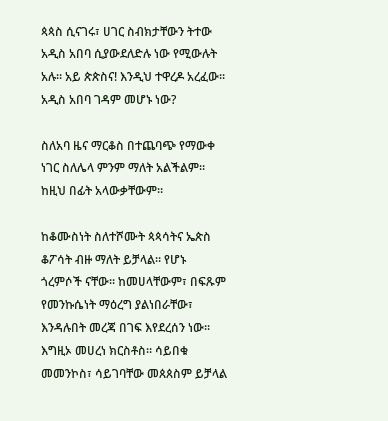ጳጳስ ሲናገሩ፣ ሀገር ስብክታቸውን ትተው አዲስ አበባ ሲያውደለድሉ ነው የሚውሉት አሉ። አይ ጵጵስና! እንዲህ ተዋረዶ አረፈው። አዲስ አበባ ገዳም መሆኑ ነው?

ስለአባ ዜና ማርቆስ በተጨባጭ የማውቀ ነገር ስለሌላ ምንም ማለት አልችልም። ከዚህ በፊት አላውቃቸውም።

ከቆሙስነት ስለተሾሙት ጳጳሳትና ኤጵስ ቆፖሳት ብዙ ማለት ይቻላል። የሆኑ ጎረምሶች ናቸው። ከመሀላቸውም፣ በፍጹም የመንኩሴነት ማዕረግ ያልነበራቸው፣ እንዳሉበት መረጃ በገፍ እየደረሰን ነው። እግዚኦ መሀረነ ክርስቶስ። ሳይበቁ መመንኮስ፣ ሳይገባቸው መጰጰስም ይቻላል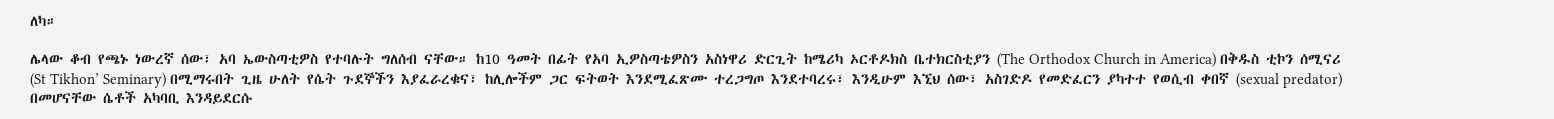ለካ።

ሌላው ቆብ የጫኑ ነውረኛ ሰው፣ አባ ኤውስጣቲዎስ የተባሉት ግለሰብ ናቸው። ከ10 ዓመት በፊት የአባ ኢዎስጣቴዎስን አስነዋሪ ድርጊት ከሜሪካ ኦርቶዶክስ ቤተክርስቲያን (The Orthodox Church in America) በቅዱስ ቲኮን ሰሚናሪ (St Tikhon’ Seminary) በሚማሩበት ጊዜ ሁለት የሴት ጉደኞችን እያፈራረቁና፣ ከሊሎችም ጋር ፍትወት እንደሚፈጽሙ ተረጋግጦ እንደተባረሩ፣ እንዲሁም እኚህ ሰው፣ አስገድዶ የመድፈርን ያካተተ የወሲብ ቀበኛ (sexual predator) በመሆናቸው ሴቶች አካባቢ እንዳይደርሱ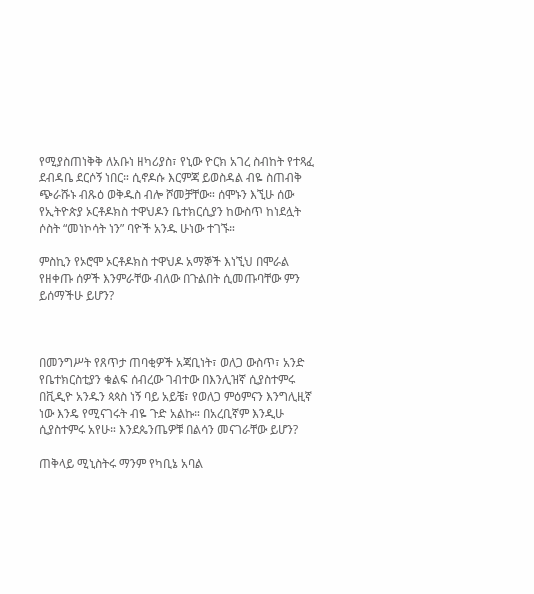የሚያስጠነቅቅ ለአቡነ ዘካሪያስ፣ የኒው ዮርክ አገረ ስብከት የተጻፈ ደብዳቤ ደርሶኝ ነበር። ሲኖዶሱ እርምጃ ይወስዳል ብዬ ስጠብቅ ጭራሹኑ ብጹዕ ወቅዱስ ብሎ ሾመቻቸው። ሰሞኑን እኚሁ ሰው የኢትዮጵያ ኦርቶዶክስ ተዋህዶን ቤተክርሲያን ከውስጥ ከነደሏት ሶስት “መነኮሳት ነን” ባዮች አንዱ ሁነው ተገኙ።

ምስኪን የኦሮሞ ኦርቶዶክስ ተዋህዶ አማኞች እነኚህ በሞራል የዘቀጡ ሰዎች እንምራቸው ብለው በጉልበት ሲመጡባቸው ምን ይሰማችሁ ይሆን?



በመንግሥት የጸጥታ ጠባቂዎች አጃቢነት፣ ወለጋ ውስጥ፣ አንድ የቤተክርስቲያን ቁልፍ ሰብረው ገብተው በእንሊዝኛ ሲያስተምሩ በቪዲዮ አንዱን ጳጳስ ነኝ ባይ አይቼ፣ የወለጋ ምዕምናን እንግሊዚኛ ነው እንዴ የሚናገሩት ብዬ ጉድ አልኩ። በአረቢኛም እንዲሁ ሲያስተምሩ አየሁ። እንደጴንጤዎቹ በልሳን መናገራቸው ይሆን?

ጠቅላይ ሚኒስትሩ ማንም የካቢኔ አባል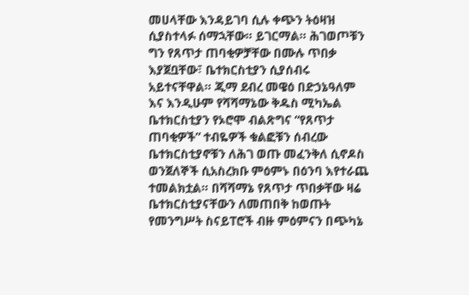መሀላቸው እንዳይገባ ሲሉ ቀጭን ትዕዛዝ ሲያስተላፉ ሰማኋቸው። ይገርማል። ሕገወጦቹን ግን የጸጥታ ጠባቂዎቻቸው በሙሉ ጥበቃ እያጀቧቸው፣ ቤተክርስቲያን ሲያሰብሩ አይተናቸዋል። ጂማ ደብረ መዌዕ በድኃኔዓለም እና እንዲሁም የሻሻማኔው ቅዱስ ሚካኤል ቤተክርስቲያን የኦሮሞ ብልጽግና “የጸጥታ ጠባቂዎች” ተብዬዎች ቁልፎቹን ሰብረው ቤተክርስቲያኖቹን ለሕገ ወጡ መፈንቅለ ሲኖዶስ ወንጀለኞች ሲአስረክቡ ምዕምኑ በዕንባ እየተራጨ ተመልክቷል። በሻሻማኔ የጸጥታ ጥበቃቸው ዛሬ ቤተክርስቲያናቸውን ለመጠበቅ ከወጡት የመንግሥት ስናይፐሮች ብዙ ምዕምናን በጭካኔ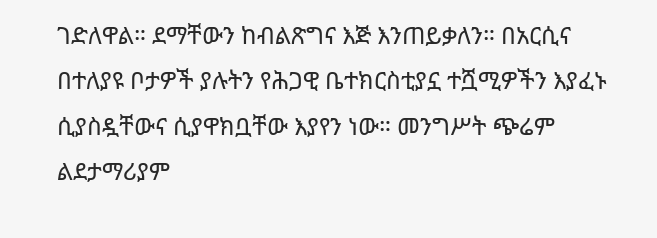ገድለዋል። ደማቸውን ከብልጽግና እጅ እንጠይቃለን። በአርሲና በተለያዩ ቦታዎች ያሉትን የሕጋዊ ቤተክርስቲያኗ ተሿሚዎችን እያፈኑ ሲያስዷቸውና ሲያዋክቧቸው እያየን ነው። መንግሥት ጭሬም ልደታማሪያም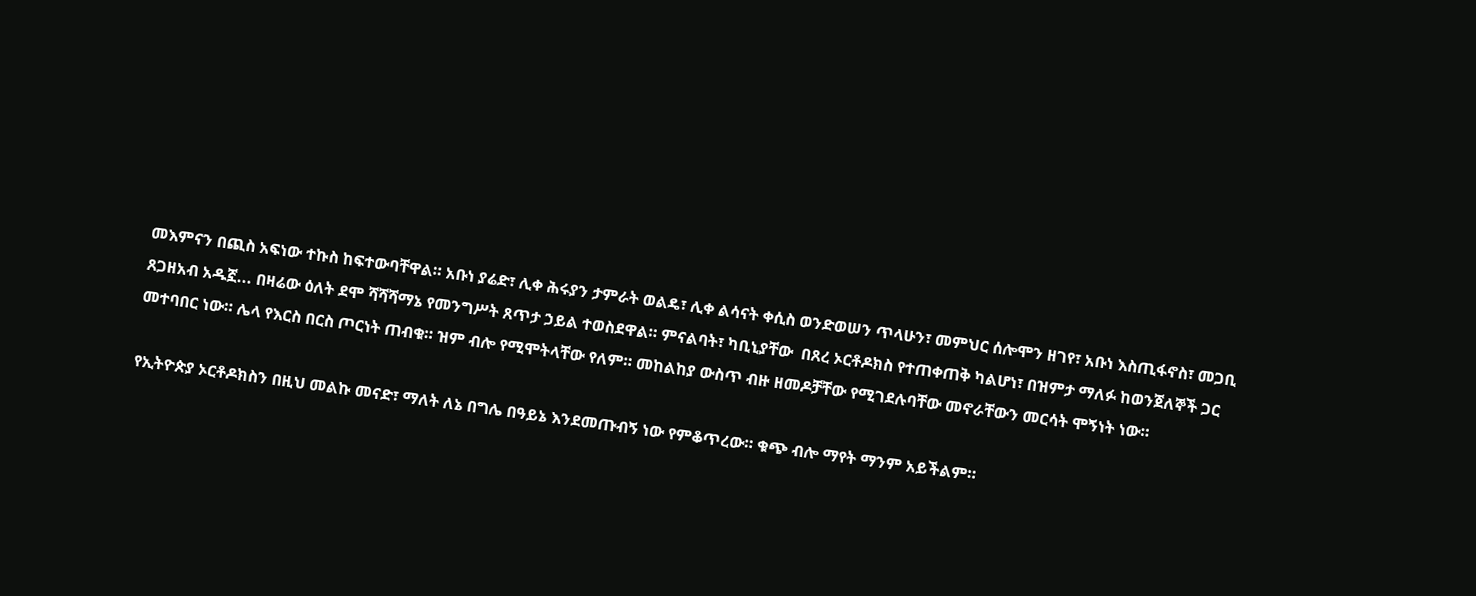መእምናን በጪስ አፍነው ተኩስ ከፍተውባቸዋል። አቡነ ያሬድ፣ ሊቀ ሕሩያን ታምራት ወልዴ፣ ሊቀ ልሳናት ቀሲስ ወንድወሠን ጥላሁን፣ መምህር ሰሎሞን ዘገየ፣ አቡነ እስጢፋኖስ፣ መጋቢ ጸጋዘአብ አዱኟ... በዛሬው ዕለት ደሞ ሻሻሻማኔ የመንግሥት ጸጥታ ኃይል ተወስደዋል። ምናልባት፣ ካቢኒያቸው  በጸረ ኦርቶዶክስ የተጠቀጠቅ ካልሆነ፣ በዝምታ ማለፉ ከወንጀለኞች ጋር መተባበር ነው። ሌላ የእርስ በርስ ጦርነት ጠብቁ። ዝም ብሎ የሚሞትላቸው የለም። መከልከያ ውስጥ ብዙ ዘመዶቻቸው የሚገደሉባቸው መኖራቸውን መርሳት ሞኝነት ነው።

የኢትዮጵያ ኦርቶዶክስን በዚህ መልኩ መናድ፣ ማለት ለኔ በግሌ በዓይኔ እንደመጡብኝ ነው የምቆጥረው። ቁጭ ብሎ ማየት ማንም አይችልም።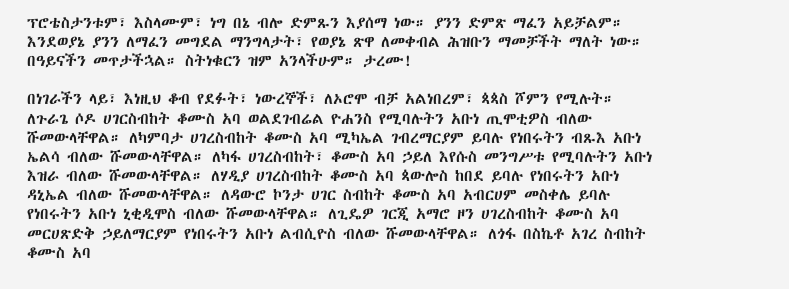ፕሮቴስታንቱም፣ እስላሙም፣ ነግ በኔ ብሎ ድምጹን እያሰማ ነው። ያንን ድምጽ ማፈን አይቻልም። እንደወያኔ ያንን ለማፈን መግደል ማንግላታት፣ የወያኔ ጽዋ ለመቀብል ሕዝቡን ማመቻችት ማለት ነው። በዓይናችን መጥታችኋል። ስትነቁርን ዝም አንላችሁም። ታረሙ!

በነገራችን ላይ፣ እነዚህ ቆብ የደፉት፣ ነውረኞች፣ ለኦሮሞ ብቻ አልነበረም፣ ጳጳስ ሾምን የሚሉት። ለጉራጌ ሶዶ ሀገርስብከት ቆሙስ አባ ወልደገብሬል ዮሐንስ የሚባሉትን አቡነ ጢሞቲዎስ ብለው ሹመውላቸዋል። ለካምባታ ሀገረስብከት ቆሙስ አባ ሚካኤል ገብረማርያም ይባሉ የነበሩትን ብጹእ አቡነ ኤልሳ ብለው ሹመውላቸዋል። ለካፋ ሀገረስብከት፣ ቆሙስ አባ ኃይለ እየሱስ መንግሥቱ የሚባሉትን አቡነ እዝራ ብለው ሹመውላቸዋል። ለሃዲያ ሀገረስብከት ቆሙስ አባ ጳውሎስ ከበደ ይባሉ የነበሩትን አቡነ ዳኒኤል ብለው ሹመውላቸዋል። ለዳውሮ ኮንታ ሀገር ስብከት ቆሙስ አባ አብርሀም መስቀሌ ይባሉ የነበሩትን አቡነ ኒቂዲሞስ ብለው ሹመውላቸዋል። ለጊዴዎ ገርጂ አማሮ ዞን ሀገረስብከት ቆሙስ አባ መርሀጽድቅ ኃይለማርያም የነበሩትን አቡነ ልብሲዮስ ብለው ሹመውላቸዋል። ለጎፋ በስኬቶ አገረ ስብከት ቆሙስ አባ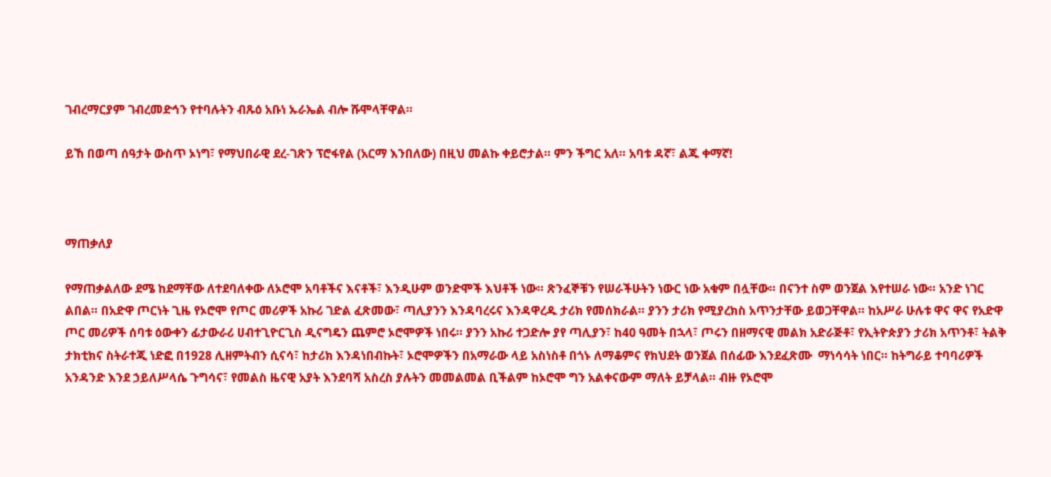ገብረማርያም ገብረመድኅን የተባሉትን ብጹዕ አቡነ ኡራኤል ብሎ ሹሞላቸዋል።

ይኸ በወጣ ሰዓታት ውስጥ ኦነግ፣ የማህበራዊ ደረ-ገጽን ፕሮፋየል (አርማ እንበለው) በዚህ መልኩ ቀይሮታል። ምን ችግር አለ። አባቱ ዳኛ፣ ልጁ ቀማኛ!



ማጠቃለያ

የማጠቃልለው ደሜ ከደማቸው ለተደባለቀው ለኦሮሞ አባቶችና እናቶች፣ እንዲሁም ወንድሞች እህቶች ነው። ጽንፈኞቹን የሠራችሁትን ነውር ነው አቁም በሏቸው። በናንተ ስም ወንጀል እየተሠራ ነው። አንድ ነገር ልበል። በአድዋ ጦርነት ጊዜ የኦሮሞ የጦር መሪዎች አኩሪ ገድል ፈጽመው፣ ጣሊያንን እንዳባረሩና እንዳዋረዱ ታሪክ የመሰክራል። ያንን ታሪክ የሚያረክስ አጥንታቸው ይወጋቸዋል። ከአሥራ ሁሉቱ ዋና ዋና የአድዋ ጦር መሪዎች ሰባቱ ዕውቀን ፊታውራሪ ሀብተጊዮርጊስ ዲናግዴን ጨምሮ ኦሮሞዎች ነበሩ። ያንን አኩሪ ተጋድሎ ያየ ጣሊያን፣ ከ40 ዓመት በኋላ፣ ጦሩን በዘማናዊ መልክ አድራጅቶ፣ የኢትዮጵያን ታሪክ አጥንቶ፣ ትልቅ ታክቲክና ስትራተጂ ነድፎ በ1928 ሊዘምትብን ሲናሳ፣ ከታሪክ እንዳነበብኩት፣ ኦሮሞዎችን በአማራው ላይ አስነስቶ በጎኑ ለማቆምና የክህደት ወንጀል በሰፊው እንደፈጽሙ  ማነሳሳት ነበር። ከትግራይ ተባባሪዎች አንዳንድ እንደ ኃይለሥላሴ ጉግሳና፣ የመልስ ዜናዊ አያት እንደባሻ አስረስ ያሉትን መመልመል ቢችልም ከኦሮሞ ግን አልቀናውም ማለት ይቻላል። ብዙ የኦሮሞ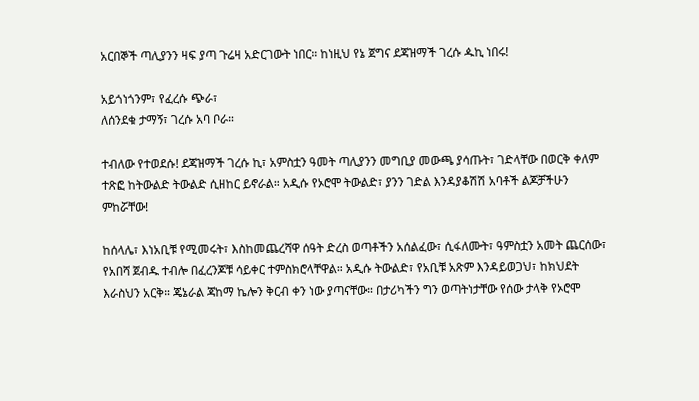አርበኞች ጣሊያንን ዛፍ ያጣ ጉሬዛ አድርገውት ነበር። ከነዚህ የኔ ጀግና ደጃዝማች ገረሱ ዹኪ ነበሩ!

አይጎነጎንም፣ የፈረሱ ጭራ፣
ለሰንደቁ ታማኝ፣ ገረሱ አባ ቦራ።

ተብለው የተወደሱ! ደጃዝማች ገረሱ ኪ፣ አምስቷን ዓመት ጣሊያንን መግቢያ መውጫ ያሳጡት፣ ገድላቸው በወርቅ ቀለም ተጽፎ ከትውልድ ትውልድ ሲዘከር ይኖራል። አዲሱ የኦሮሞ ትውልድ፣ ያንን ገድል እንዳያቆሽሽ አባቶች ልጆቻችሁን ምከሯቸው!

ከሰላሌ፣ እነአቢቹ የሚመሩት፣ እስከመጨረሻዋ ሰዓት ድረስ ወጣቶችን አሰልፈው፣ ሲፋለሙት፣ ዓምስቷን አመት ጨርሰው፣ የአበሻ ጀብዱ ተብሎ በፈረንጆቹ ሳይቀር ተምስክሮላቸዋል። አዲሱ ትውልድ፣ የአቢቹ አጽም እንዳይወጋህ፣ ከክህደት እራስህን አርቅ። ጄኔራል ጃከማ ኬሎን ቅርብ ቀን ነው ያጣናቸው። በታሪካችን ግን ወጣትነታቸው የሰው ታላቅ የኦሮሞ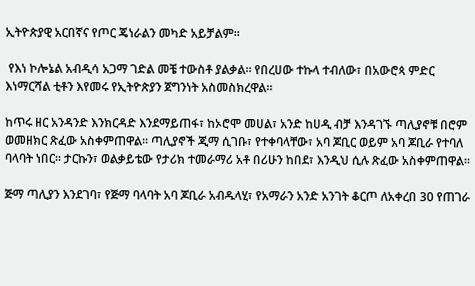ኢትዮጵያዊ አርበኛና የጦር ጄነራልን መካድ አይቻልም።

 የእነ ኮሎኔል አብዲሳ አጋማ ገድል መቼ ተውስቶ ያልቃል። የበረሀው ተኩላ ተብለው፣ በአውሮጳ ምድር እነማርሻል ቲቶን እየመሩ የኢትዮጵያን ጀግንነት አስመስክረዋል።

ከጥሩ ዘር አንዳንድ እንክርዳድ እንደማይጠፋ፣ ከኦሮሞ መሀል፣ አንድ ከሀዲ ብቻ እንዳገኙ ጣሊያኖቹ በሮም ወመዘክር ጽፈው አስቀምጠዋል። ጣሊያኖች ጂማ ሲገቡ፣ የተቀባላቸው፣ አባ ጆቢር ወይም አባ ጆቢራ የተባለ ባላባት ነበር። ታርኩን፣ ወልቃይቴው የታሪክ ተመራማሪ አቶ በሪሁን ከበደ፣ እንዲህ ሲሉ ጽፈው አስቀምጠዋል።

ጅማ ጣሊያን እንደገባ፣ የጅማ ባላባት አባ ጆቢራ አብዱላሂ፣ የአማራን አንድ አንገት ቆርጦ ለአቀረበ 30 የጠገራ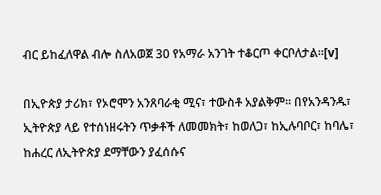ብር ይከፈለዋል ብሎ ስለአወጀ 30 የአማራ አንገት ተቆርጦ ቀርቦለታል።[v]

በኢዮጵያ ታሪክ፣ የኦሮሞን አንጸባራቂ ሚና፣ ተውስቶ አያልቅም። በየአንዳንዱ፣ ኢትዮጵያ ላይ የተሰነዘሩትን ጥቃቶች ለመመክት፣ ከወለጋ፣ ከኢሉባቦር፣ ከባሌ፣ ከሐረር ለኢትዮጵያ ደማቸውን ያፈሰሱና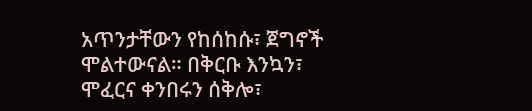አጥንታቸውን የከሰከሱ፣ ጀግኖች ሞልተውናል። በቅርቡ እንኳን፣ ሞፈርና ቀንበሩን ሰቅሎ፣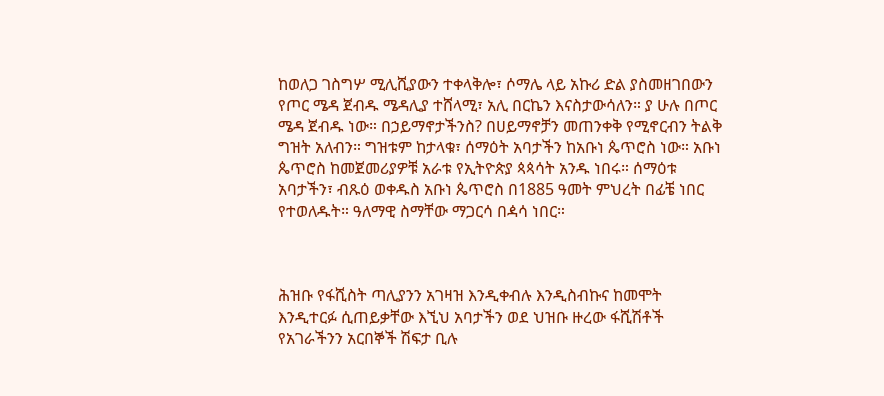ከወለጋ ገስግሦ ሚሊሺያውን ተቀላቅሎ፣ ሶማሌ ላይ አኩሪ ድል ያስመዘገበውን የጦር ሜዳ ጀብዱ ሜዳሊያ ተሸላሚ፣ አሊ በርኬን እናስታውሳለን። ያ ሁሉ በጦር ሜዳ ጀብዱ ነው። በኃይማኖታችንስ? በሀይማኖቻን መጠንቀቅ የሚኖርብን ትልቅ ግዝት አለብን። ግዝቱም ከታላቁ፣ ሰማዕት አባታችን ከአቡነ ጴጥሮስ ነው። አቡነ ጴጥሮስ ከመጀመሪያዎቹ አራቱ የኢትዮጵያ ጳጳሳት አንዱ ነበሩ። ሰማዕቱ አባታችን፣ ብጹዕ ወቀዱስ አቡነ ጴጥሮስ በ1885 ዓመት ምህረት በፊቼ ነበር የተወለዱት። ዓለማዊ ስማቸው ማጋርሳ በዻሳ ነበር።



ሕዝቡ የፋሺስት ጣሊያንን አገዛዝ እንዲቀብሉ እንዲስብኩና ከመሞት እንዲተርፉ ሲጠይቃቸው እኚህ አባታችን ወደ ህዝቡ ዙረው ፋሺሽቶች የአገራችንን አርበኞች ሽፍታ ቢሉ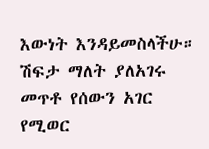እውነት እንዳይመስላችሁ። ሽፍታ ማለት ያለአገሩ መጥቶ የሰውን አገር የሚወር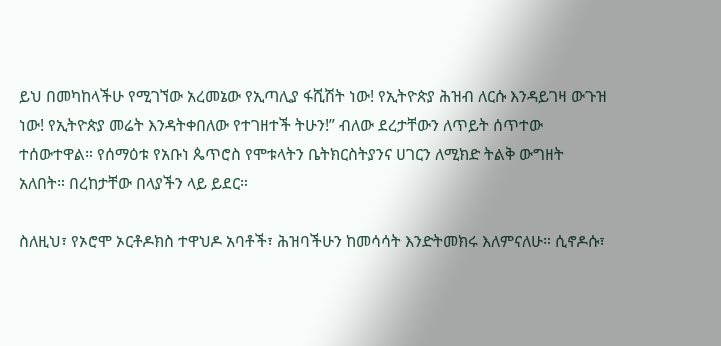ይህ በመካከላችሁ የሚገኘው አረመኔው የኢጣሊያ ፋሺሽት ነው! የኢትዮጵያ ሕዝብ ለርሱ እንዳይገዛ ውጉዝ ነው! የኢትዮጵያ መሬት እንዳትቀበለው የተገዘተች ትሁን!” ብለው ደረታቸውን ለጥይት ሰጥተው ተሰውተዋል። የሰማዕቱ የአቡነ ጴጥሮስ የሞቱላትን ቤትክርስትያንና ሀገርን ለሚክድ ትልቅ ውግዘት አለበት። በረከታቸው በላያችን ላይ ይደር።

ስለዚህ፣ የኦሮሞ ኦርቶዶክስ ተዋህዶ አባቶች፣ ሕዝባችሁን ከመሳሳት እንድትመክሩ እለምናለሁ። ሲኖዶሱ፣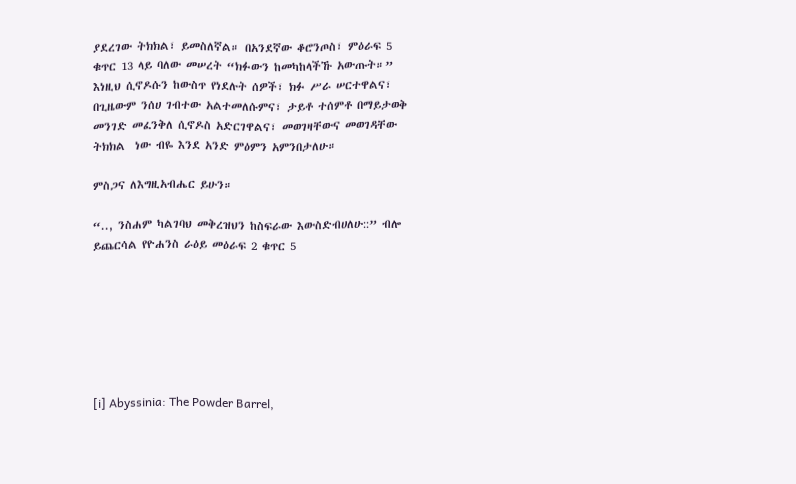ያደረገው ትክክል፣ ይመስለኛል። በአንደኛው ቆሮንጦስ፣ ምዕራፍ 5 ቁጥር 13 ላይ ባለው መሠረት “ክፉውን ከመካከላችኹ አውጡት።” እነዚህ ሲኖዶሱን ከውስጥ የነደሉት ሰዎች፣ ክፉ ሥራ ሠርተዋልና፣ በጊዜውም ንሰሀ ገብተው አልተመለሱምና፣ ታይቶ ተሰምቶ በማይታወቅ መንገድ መፈንቅለ ሲኖዶስ አድርገዋልና፣ መወገዛቸውና መወገዳቸው ትክክል  ነው ብዬ እንደ አንድ ምዕምን አምንበታለሁ።

ምስጋና ለእግዚአብሔር ይሁን።

“.., ንስሐም ካልገባህ መቅረዝህን ከስፍራው እውስድብሀለሁ::” ብሎ ይጨርሳል የዮሐንስ ራዕይ መዕራፍ 2 ቁጥር 5







[i] Abyssinia: The Powder Barrel,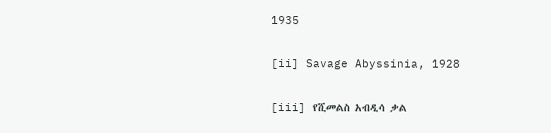1935

[ii] Savage Abyssinia, 1928

[iii] የሺመልስ አብዲሳ ቃል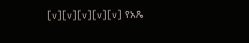[v][v][v][v][v] የአጼ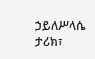ኃይለሥላሴ ታሪክ፣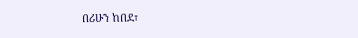በሪሁን ከበደ፣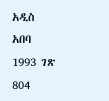አዲስ አበባ 1993 ገጽ 804